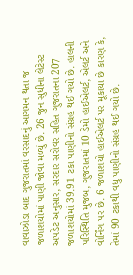વાવાઝોડા બાદ ગુજરાતમાં વરસાદનું આગમન થતા જ જળાશયોમાં પાણી જોવા મળ્યું છે. 26 જુન સુધીના લેટેસ્ટ અપડેટ અનુસાર, સરદાર સરોવર સહિત ગુજરાતના 207 જળાશયોમાં 39.91 ટકા પાણીનો સંગ્રહ થઈ ગયો છે. હાલની પરિસ્થિતિ મુજબ, ગુજરાતમાં 10 ડેમો હાઈએલર્ટ, એલર્ટ અને વોર્નિંગ પર છે. 6 જળાશયો હાઈએલર્ટ પર મૂકાયા છે કારણ કે, તેમાં 90 ટકાથી વધુ પાણીનો સંગ્રહ થઈ ગયો છે.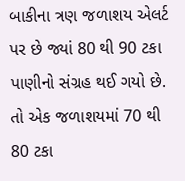બાકીના ત્રણ જળાશય એલર્ટ પર છે જ્યાં 80 થી 90 ટકા પાણીનો સંગ્રહ થઈ ગયો છે. તો એક જળાશયમાં 70 થી 80 ટકા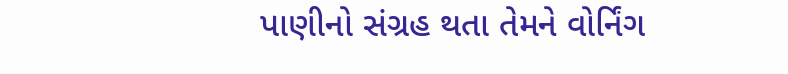પાણીનો સંગ્રહ થતા તેમને વોર્નિંગ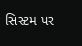સિસ્ટમ પર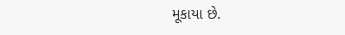મૂકાયા છે.